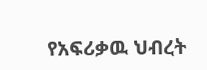የአፍሪቃዉ ህብረት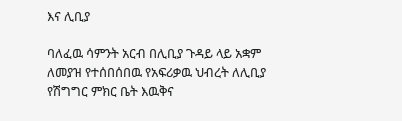እና ሊቢያ

ባለፈዉ ሳምንት አርብ በሊቢያ ጉዳይ ላይ አቋም ለመያዝ የተሰበሰበዉ የአፍሪቃዉ ህብረት ለሊቢያ የሽግግር ምክር ቤት እዉቅና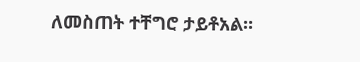ለመስጠት ተቸግሮ ታይቶአል።